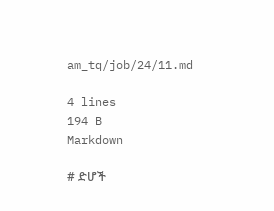am_tq/job/24/11.md

4 lines
194 B
Markdown

# ድሆች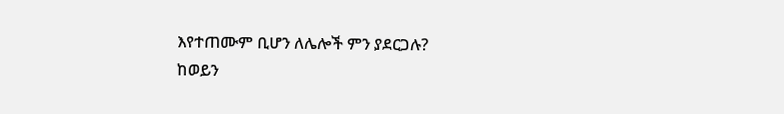እየተጠሙም ቢሆን ለሌሎች ምን ያደርጋሉ?
ከወይን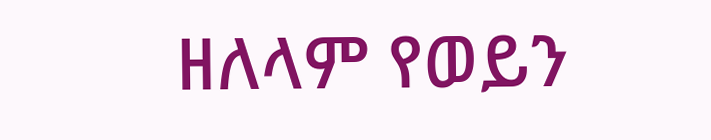ዘለላም የወይን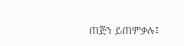ጠጅን ይጠምቃሉ፤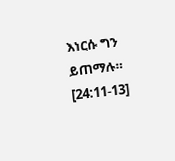እነርሱ ግን ይጠማሉ። [24:11-13]